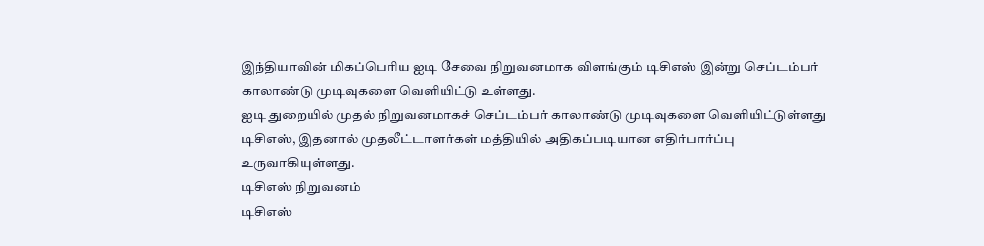இந்தியாவின் மிகப்பெரிய ஐடி சேவை நிறுவனமாக விளங்கும் டிசிஎஸ் இன்று செப்டம்பர் காலாண்டு முடிவுகளை வெளியிட்டு உள்ளது.
ஐடி துறையில் முதல் நிறுவனமாகச் செப்டம்பர் காலாண்டு முடிவுகளை வெளியிட்டுள்ளது டிசிஎஸ், இதனால் முதலீட்டாளர்கள் மத்தியில் அதிகப்படியான எதிர்பார்ப்பு உருவாகியுள்ளது.
டிசிஎஸ் நிறுவனம்
டிசிஎஸ்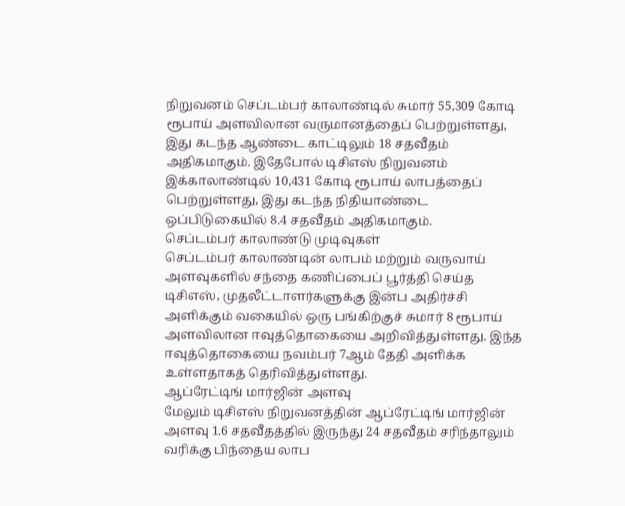நிறுவனம் செப்டம்பர் காலாண்டில் சுமார் 55,309 கோடி ரூபாய் அளவிலான வருமானத்தைப் பெற்றுள்ளது, இது கடந்த ஆண்டை காட்டிலும் 18 சதவீதம் அதிகமாகும். இதேபோல் டிசிஎஸ் நிறுவனம் இக்காலாண்டில் 10,431 கோடி ரூபாய் லாபத்தைப் பெற்றுள்ளது, இது கடந்த நிதியாண்டை ஒப்பிடுகையில் 8.4 சதவீதம் அதிகமாகும்.
செப்டம்பர் காலாண்டு முடிவுகள்
செப்டம்பர் காலாண்டின் லாபம் மற்றும் வருவாய் அளவுகளில் சந்தை கணிப்பைப் பூர்த்தி செய்த டிசிஎஸ், முதலீட்டாளர்களுக்கு இன்ப அதிர்ச்சி அளிக்கும் வகையில் ஒரு பங்கிற்குச் சுமார் 8 ரூபாய் அளவிலான ஈவுத்தொகையை அறிவித்துள்ளது. இந்த ஈவுத்தொகையை நவம்பர் 7ஆம் தேதி அளிக்க உள்ளதாகத் தெரிவித்துள்ளது.
ஆப்ரேட்டிங் மார்ஜின் அளவு
மேலும் டிசிஎஸ் நிறுவனத்தின் ஆப்ரேட்டிங் மார்ஜின் அளவு 1.6 சதவீதத்தில் இருந்து 24 சதவீதம் சரிந்தாலும் வரிக்கு பிந்தைய லாப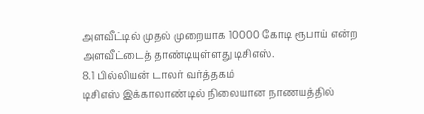அளவீட்டில் முதல் முறையாக 10000 கோடி ரூபாய் என்ற அளவீட்டைத் தாண்டியுள்ளது டிசிஎஸ்.
8.1 பில்லியன் டாலர் வர்த்தகம்
டிசிஎஸ் இக்காலாண்டில் நிலையான நாணயத்தில்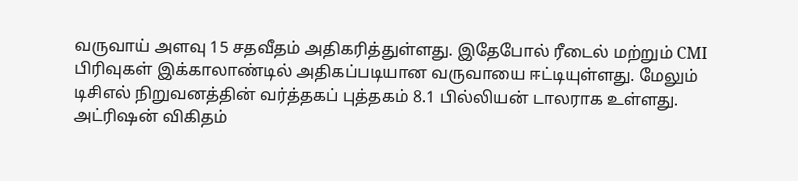வருவாய் அளவு 15 சதவீதம் அதிகரித்துள்ளது. இதேபோல் ரீடைல் மற்றும் CMI பிரிவுகள் இக்காலாண்டில் அதிகப்படியான வருவாயை ஈட்டியுள்ளது. மேலும் டிசிஎல் நிறுவனத்தின் வர்த்தகப் புத்தகம் 8.1 பில்லியன் டாலராக உள்ளது.
அட்ரிஷன் விகிதம்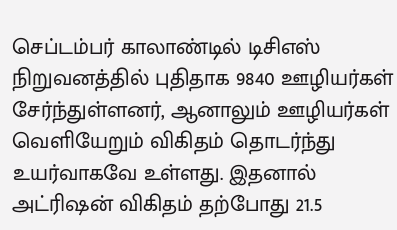செப்டம்பர் காலாண்டில் டிசிஎஸ் நிறுவனத்தில் புதிதாக 9840 ஊழியர்கள் சேர்ந்துள்ளனர், ஆனாலும் ஊழியர்கள் வெளியேறும் விகிதம் தொடர்ந்து உயர்வாகவே உள்ளது. இதனால் அட்ரிஷன் விகிதம் தற்போது 21.5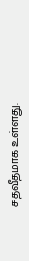சதவீதமாக உள்ளது.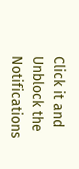Click it and Unblock the Notifications